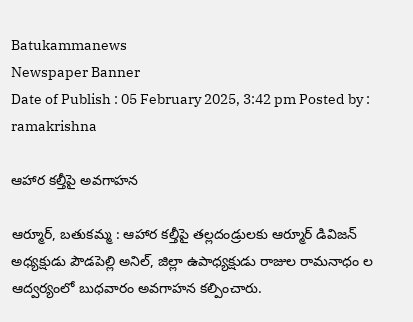Batukammanews
Newspaper Banner
Date of Publish : 05 February 2025, 3:42 pm Posted by : ramakrishna

ఆహార కల్తీపై అవగాహన

ఆర్మూర్, బతుకమ్మ : ఆహార కల్తీపై తల్లదండ్రులకు ఆర్మూర్ డివిజన్ అధ్యక్షుడు పౌడపెల్లి అనిల్, జిల్లా ఉపాధ్యక్షుడు రాజుల రామనాధం ల ఆద్వర్యంలో బుధవారం అవగాహన కల్పించారు.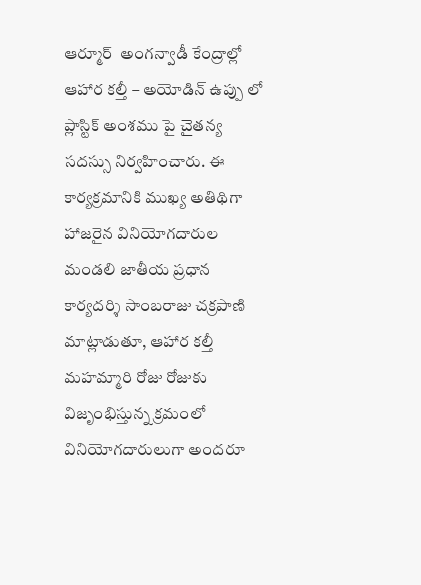ఆర్మూర్  అంగన్వాడీ కేంద్రాల్లో ఆహార కల్తీ – అయోడిన్ ఉప్పు లో ప్లాస్టిక్ అంశము పై చైతన్య సదస్సు నిర్వహించారు. ఈ కార్యక్రమానికి ముఖ్య అతిథిగా హాజరైన వినియోగదారుల మండలి జాతీయ ప్రధాన కార్యదర్శి సాంబరాజు చక్రపాణి మాట్లాడుతూ, ఆహార కల్తీ మహమ్మారి రోజు రోజుకు విజృంభిస్తున్న క్రమంలో వినియోగదారులుగా అందరూ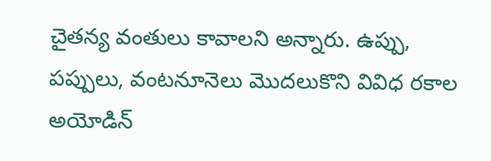చైతన్య వంతులు కావాలని అన్నారు. ఉప్పు, పప్పులు, వంటనూనెలు మొదలుకొని వివిధ రకాల అయోడిన్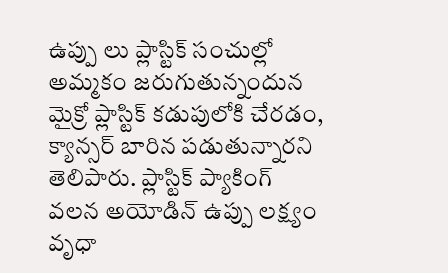ఉప్పు లు ప్లాస్టిక్ సంచుల్లో అమ్మకం జరుగుతున్నందున మైక్రో ప్లాస్టిక్ కడుపులోకి చేరడం, క్యాన్సర్ బారిన పడుతున్నారని తెలిపారు. ప్లాస్టిక్ ప్యాకింగ్ వలన అయోడిన్ ఉప్పు లక్ష్యం వృధా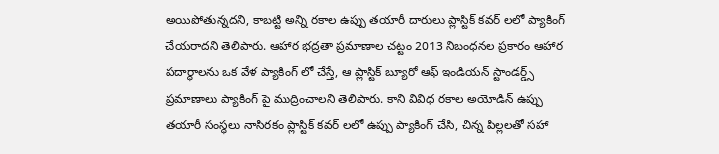అయిపోతున్నదని, కాబట్టి అన్ని రకాల ఉప్పు తయారీ దారులు ప్లాస్టిక్ కవర్ లలో ప్యాకింగ్ చేయరాదని తెలిపారు. ఆహార భద్రతా ప్రమాణాల చట్టం 2013 నిబంధనల ప్రకారం ఆహార పదార్థాలను ఒక వేళ ప్యాకింగ్ లో చేస్తే, ఆ ప్లాస్టిక్ బ్యూరో ఆఫ్ ఇండియన్ స్టాండర్డ్స్ ప్రమాణాలు ప్యాకింగ్ పై ముద్రించాలని తెలిపారు. కాని వివిధ రకాల అయోడిన్ ఉప్పు తయారీ సంస్థలు నాసిరకం ప్లాస్టిక్ కవర్ లలో ఉప్పు ప్యాకింగ్ చేసి, చిన్న పిల్లలతో సహా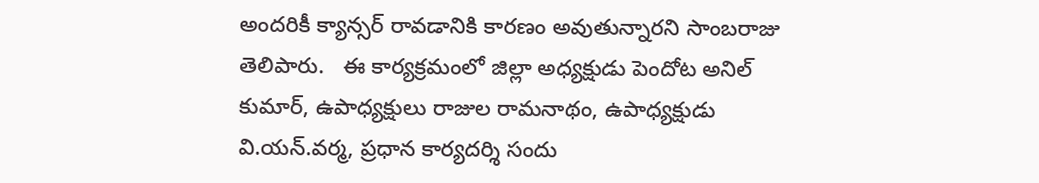అందరికీ క్యాన్సర్ రావడానికి కారణం అవుతున్నారని సాంబరాజు తెలిపారు.   ఈ కార్యక్రమంలో జిల్లా అధ్యక్షుడు పెందోట అనిల్ కుమార్, ఉపాధ్యక్షులు రాజుల రామనాథం, ఉపాధ్యక్షుడు వి.యన్.వర్మ, ప్రధాన కార్యదర్శి సందు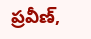ప్రవీణ్,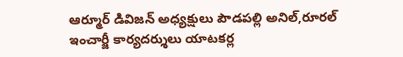ఆర్మూర్ డివిజన్ అధ్యక్షులు పౌడపల్లి అనిల్,రూరల్ ఇంచార్జీ కార్యదర్శులు యాటకర్ల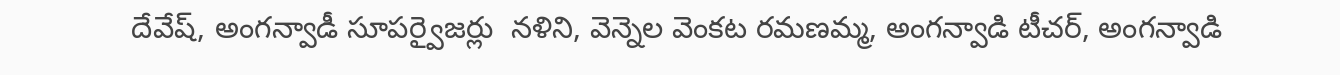దేవేష్, అంగన్వాడీ సూపర్వైజర్లు  నళిని, వెన్నెల వెంకట రమణమ్మ, అంగన్వాడి టీచర్, అంగన్వాడి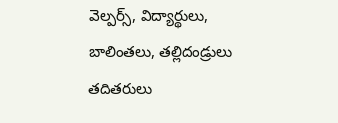వెల్పర్స్, విద్యార్థులు, బాలింతలు, తల్లిదండ్రులు తదితరులు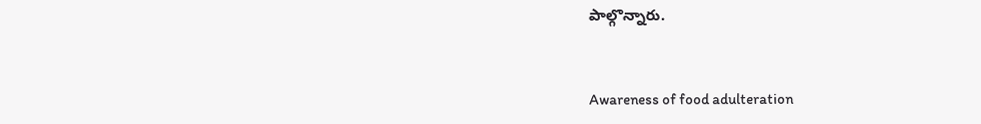పాల్గొన్నారు.



Awareness of food adulteration